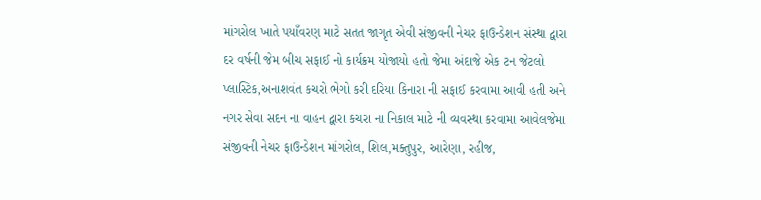માંગરોલ ખાતે પયાઁવરણ માટે સતત જાગૃત એવી સંજીવની નેચર ફાઉન્ડેશન સંસ્થા દ્વારા દર વર્ષની જેમ બીચ સફાઈ નો કાર્યક્રમ યોજાયો હતો જેમા અંદાજે એક ટન જેટલો પ્લાસ્ટિક,અનાશવંત કચરો ભેગો કરી દરિયા કિનારા ની સફાઈ કરવામા આવી હતી અને નગર સેવા સદન ના વાહન દ્વારા કચરા ના નિકાલ માટે ની વ્યવસ્થા કરવામા આવેલજેમા સંજીવની નેચર ફાઉન્ડેશન માંગરોલ, શિલ,મક્તુપુર, આરેણા, રહીજ,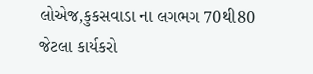લોએજ,કુકસવાડા ના લગભગ 70થી80 જેટલા કાર્યકરો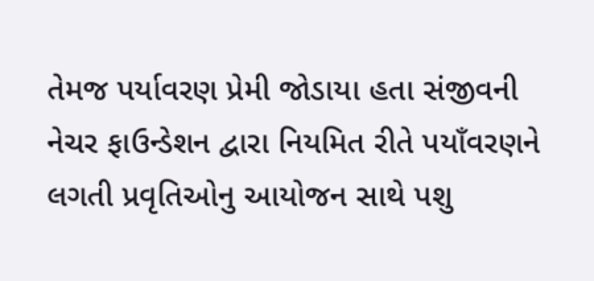તેમજ પર્યાવરણ પ્રેમી જોડાયા હતા સંજીવની નેચર ફાઉન્ડેશન દ્વારા નિયમિત રીતે પયાઁવરણને લગતી પ્રવૃતિઓનુ આયોજન સાથે પશુ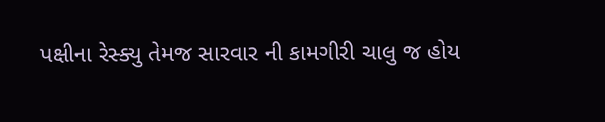પક્ષીના રેસ્ક્યુ તેમજ સારવાર ની કામગીરી ચાલુ જ હોય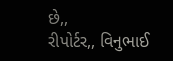છે,,
રીપોર્ટર,, વિનુભાઈ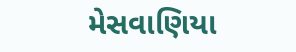મેસવાણિયા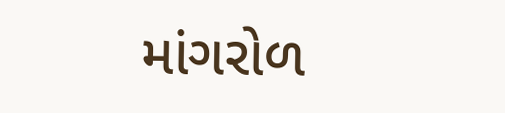માંગરોળ